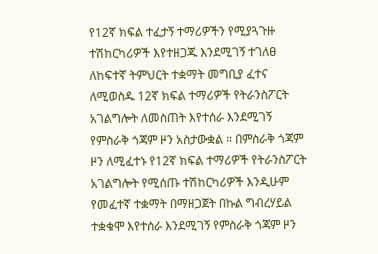የ12ኛ ክፍል ተፈታኝ ተማሪዎችን የሚያጓጉዙ ተሽከርካሪዎች እየተዘጋጁ እንደሚገኝ ተገለፀ ለከፍተኛ ትምህርት ተቋማት መግቢያ ፈተና ለሚወስዱ 12ኛ ክፍል ተማሪዎች የትራንስፖርት አገልግሎት ለመስጠት እየተሰራ እንደሚገኝ የምስራቅ ጎጃም ዞን አስታውቋል ። በምስራቅ ጎጃም ዞን ለሚፈተኑ የ12ኛ ክፍል ተማሪዎች የትራንስፖርት አገልግሎት የሚሰጡ ተሽከርካሪዎች እንዲሁም የመፈተኛ ተቋማት በማዘጋጀት በኩል ግብረሃይል ተቋቁሞ እየተሰራ እንደሚገኝ የምስራቅ ጎጃም ዞን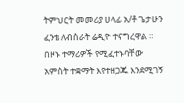ትምህርት መመሪያ ሀላፊ አ/ቶ ጌታሁን ፈንቴ ለብስራት ሬዲዮ ተናግረዋል ። በዞኑ ተማሪዎች የሚፈተኑባቸው አምስት ተቋማት እየተዘጋጁ እንደሚገኝ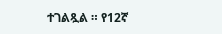ተገልጿል ። የ12ኛ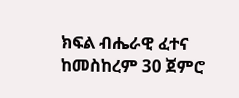ክፍል ብሔራዊ ፈተና ከመስከረም 30 ጀምሮ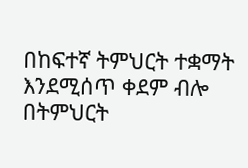በከፍተኛ ትምህርት ተቋማት እንደሚሰጥ ቀደም ብሎ በትምህርት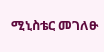ሚኒስቴር መገለፁ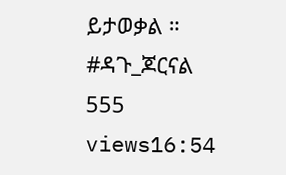ይታወቃል ። #ዳጉ_ጆርናል 555 views16:54